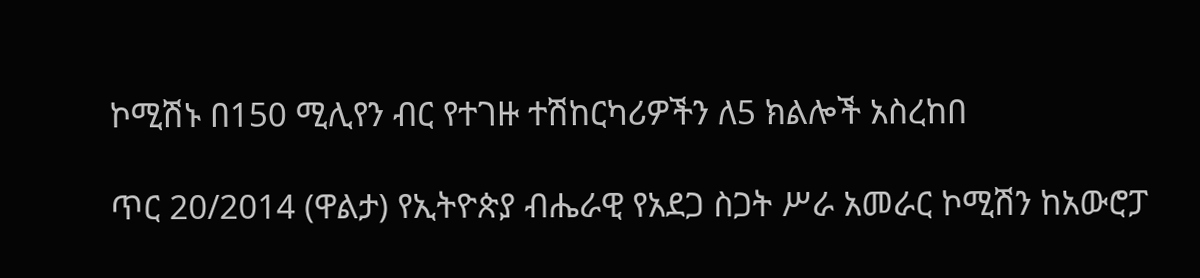ኮሚሽኑ በ150 ሚሊየን ብር የተገዙ ተሽከርካሪዎችን ለ5 ክልሎች አስረከበ

ጥር 20/2014 (ዋልታ) የኢትዮጵያ ብሔራዊ የአደጋ ስጋት ሥራ አመራር ኮሚሽን ከአውሮፓ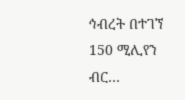ኅብረት በተገኘ 150 ሚሊየን ብር…